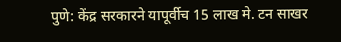पुणे: केंद्र सरकारने यापूर्वीच 15 लाख मे. टन साखर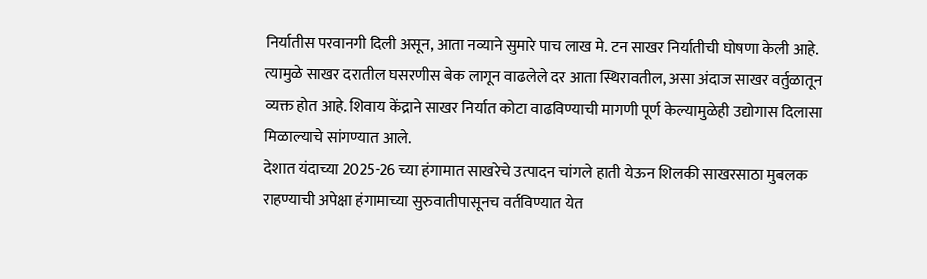निर्यातीस परवानगी दिली असून, आता नव्याने सुमारे पाच लाख मे. टन साखर निर्यातीची घोषणा केली आहे. त्यामुळे साखर दरातील घसरणीस बेक लागून वाढलेले दर आता स्थिरावतील, असा अंदाज साखर वर्तुळातून व्यक्त होत आहे. शिवाय केंद्राने साखर निर्यात कोटा वाढविण्याची मागणी पूर्ण केल्यामुळेही उद्योगास दिलासा मिळाल्याचे सांगण्यात आले.
देशात यंदाच्या 2025-26 च्या हंगामात साखरेचे उत्पादन चांगले हाती येऊन शिलकी साखरसाठा मुबलक राहण्याची अपेक्षा हंगामाच्या सुरुवातीपासूनच वर्तविण्यात येत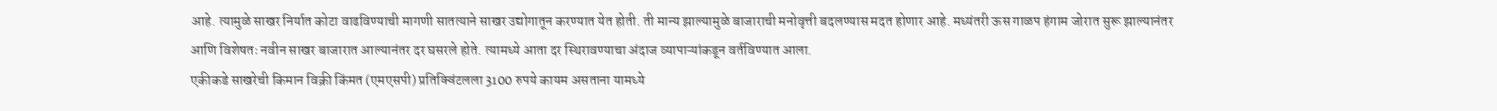आहे. त्यामुळे साखर निर्यात कोटा वाढविण्याची मागणी सातत्याने साखर उद्योगातून करण्यात येत होती. ती मान्य झाल्यामुळे बाजाराची मनोवृत्ती बदलण्यास मदत होणार आहे. मध्यंतरी ऊस गाळप हंगाम जोरात सुरू झाल्यानंतर आणि विशेषतः नवीन साखर बाजारात आल्यानंतर दर घसरले होते. त्यामध्ये आता दर स्थिरावण्याचा अंदाज व्यापाऱ्यांकडून वर्तविण्यात आला.
एकीकडे साखरेची किमान विक्री किंमत (एमएसपी) प्रतिक्विंटलला 3100 रुपये कायम असताना यामध्ये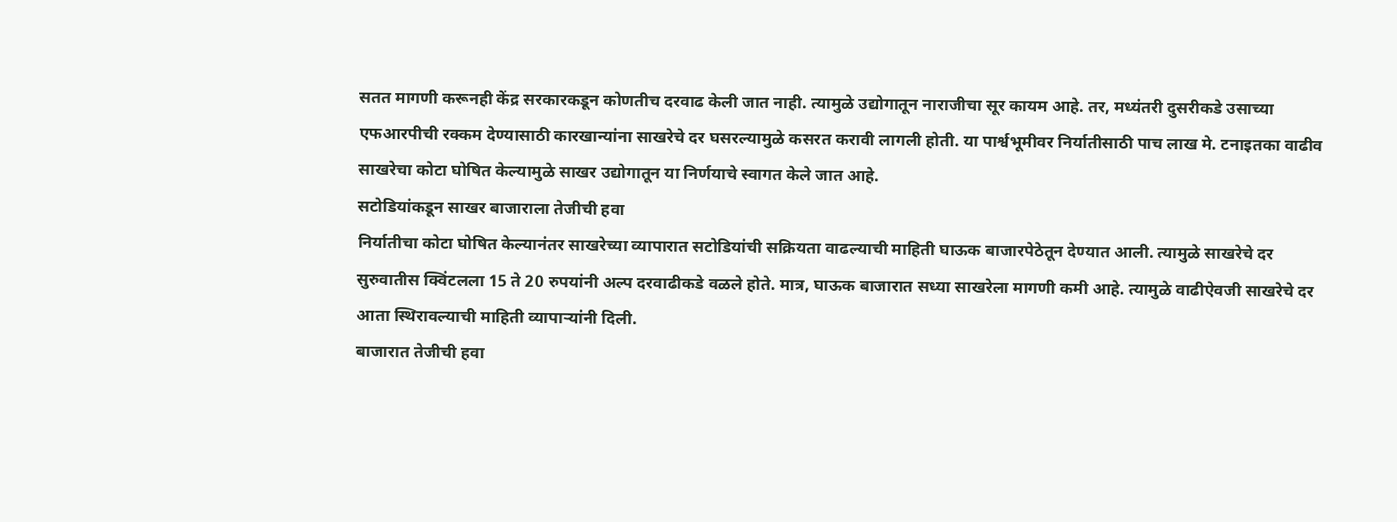सतत मागणी करूनही केंद्र सरकारकडून कोणतीच दरवाढ केली जात नाही. त्यामुळे उद्योगातून नाराजीचा सूर कायम आहे. तर, मध्यंतरी दुसरीकडे उसाच्या एफआरपीची रक्कम देण्यासाठी कारखान्यांना साखरेचे दर घसरल्यामुळे कसरत करावी लागली होती. या पार्श्वभूमीवर निर्यातीसाठी पाच लाख मे. टनाइतका वाढीव साखरेचा कोटा घोषित केल्यामुळे साखर उद्योगातून या निर्णयाचे स्वागत केले जात आहे.
सटोडियांकडून साखर बाजाराला तेजीची हवा
निर्यातीचा कोटा घोषित केल्यानंतर साखरेच्या व्यापारात सटोडियांची सक्रियता वाढल्याची माहिती घाऊक बाजारपेठेतून देण्यात आली. त्यामुळे साखरेचे दर सुरुवातीस क्विंटलला 15 ते 20 रुपयांनी अल्प दरवाढीकडे वळले होते. मात्र, घाऊक बाजारात सध्या साखरेला मागणी कमी आहे. त्यामुळे वाढीऐवजी साखरेचे दर आता स्थिरावल्याची माहिती व्यापाऱ्यांनी दिली.
बाजारात तेजीची हवा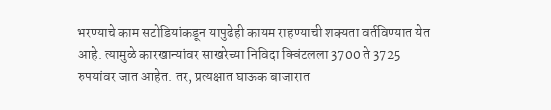भरण्याचे काम सटोडियांकडून यापुढेही कायम राहण्याची शक्यता वर्तविण्यात येत आहे. त्यामुळे कारखान्यांवर साखरेच्या निविदा क्विंटलला 3700 ते 3725 रुपयांवर जात आहेत. तर, प्रत्यक्षात घाऊक बाजारात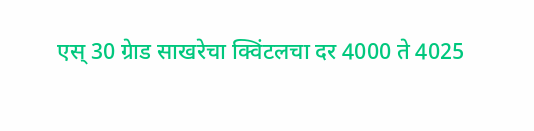एस् 30 ग्रेाड साखरेचा क्विंटलचा दर 4000 ते 4025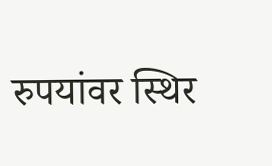रुपयांवर स्थिर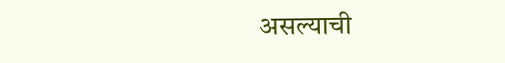असल्याची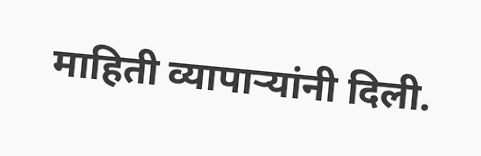माहिती व्यापाऱ्यांनी दिली.